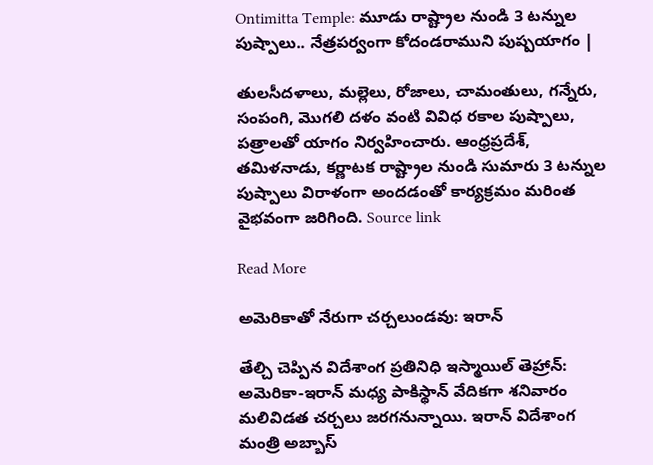Ontimitta Temple: మూడు రాష్ట్రాల నుండి 3 టన్నుల పుష్పాలు.. నేత్రపర్వంగా కోదండరాముని పుష్పయాగం |

తులసీదళాలు, మల్లెలు, రోజాలు, చామంతులు, గన్నేరు, సంపంగి, మొగలి దళం వంటి వివిధ రకాల పుష్పాలు, పత్రాలతో యాగం నిర్వహించారు. ఆంధ్రప్రదేశ్, తమిళనాడు, కర్ణాటక రాష్ట్రాల నుండి సుమారు 3 టన్నుల పుష్పాలు విరాళంగా అందడంతో కార్యక్రమం మరింత వైభవంగా జరిగింది. Source link

Read More

అమెరికాతో నేరుగా చర్చలుండవు: ఇరాన్

తేల్చి చెప్పిన విదేశాంగ ప్రతినిధి ఇస్మాయిల్ తెహ్రాన్: అమెరికా-ఇరాన్ మధ్య పాకిస్థాన్ వేదికగా శనివారం మలివిడత చర్చలు జరగనున్నాయి. ఇరాన్ విదేశాంగ మంత్రి అబ్బాస్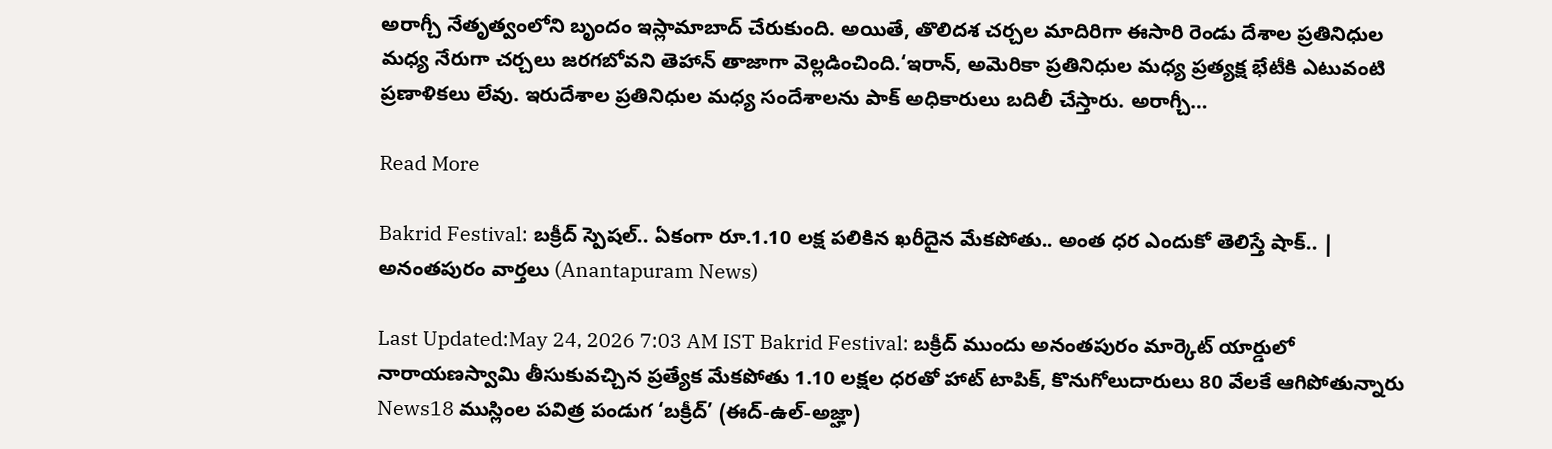అరాగ్చీ నేతృత్వంలోని బృందం ఇస్లామాబాద్ చేరుకుంది. అయితే, తొలిదశ చర్చల మాదిరిగా ఈసారి రెండు దేశాల ప్రతినిధుల మధ్య నేరుగా చర్చలు జరగబోవని తెహాన్ తాజాగా వెల్లడించింది.‘ఇరాన్, అమెరికా ప్రతినిధుల మధ్య ప్రత్యక్ష భేటీకి ఎటువంటి ప్రణాళికలు లేవు. ఇరుదేశాల ప్రతినిధుల మధ్య సందేశాలను పాక్ అధికారులు బదిలీ చేస్తారు. అరాగ్చీ…

Read More

Bakrid Festival: బక్రీద్ స్పెషల్.. ఏకంగా రూ.1.10 లక్ష పలికిన ఖరీదైన మేకపోతు.. అంత ధర ఎందుకో తెలిస్తే షాక్.. | అనంతపురం వార్తలు (Anantapuram News)

Last Updated:May 24, 2026 7:03 AM IST Bakrid Festival: బక్రీద్ ముందు అనంతపురం మార్కెట్ యార్డులో నారాయణస్వామి తీసుకువచ్చిన ప్రత్యేక మేకపోతు 1.10 లక్షల ధరతో హాట్ టాపిక్, కొనుగోలుదారులు 80 వేలకే ఆగిపోతున్నారు News18 ముస్లింల పవిత్ర పండుగ ‘బక్రీద్’ (ఈద్-ఉల్-అజ్హా)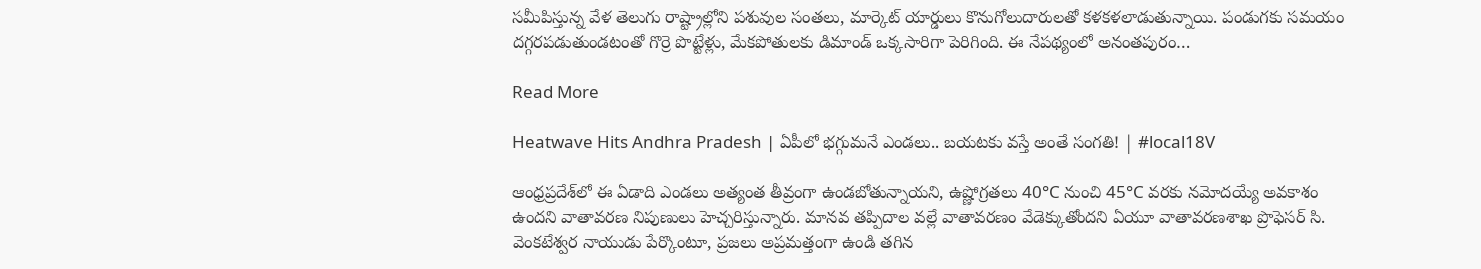సమీపిస్తున్న వేళ తెలుగు రాష్ట్రాల్లోని పశువుల సంతలు, మార్కెట్ యార్డులు కొనుగోలుదారులతో కళకళలాడుతున్నాయి. పండుగకు సమయం దగ్గరపడుతుండటంతో గొర్రె పొట్టేళ్లు, మేకపోతులకు డిమాండ్ ఒక్కసారిగా పెరిగింది. ఈ నేపథ్యంలో అనంతపురం…

Read More

Heatwave Hits Andhra Pradesh | ఏపీలో భగ్గుమనే ఎండలు.. బయటకు వస్తే అంతే సంగతి! | #local18V

ఆంధ్రప్రదేశ్‌లో ఈ ఏడాది ఎండలు అత్యంత తీవ్రంగా ఉండబోతున్నాయని, ఉష్ణోగ్రతలు 40°C నుంచి 45°C వరకు నమోదయ్యే అవకాశం ఉందని వాతావరణ నిపుణులు హెచ్చరిస్తున్నారు. మానవ తప్పిదాల వల్లే వాతావరణం వేడెక్కుతోందని ఏయూ వాతావరణశాఖ ప్రొఫెసర్ సి. వెంకటేశ్వర నాయుడు పేర్కొంటూ, ప్రజలు అప్రమత్తంగా ఉండి తగిన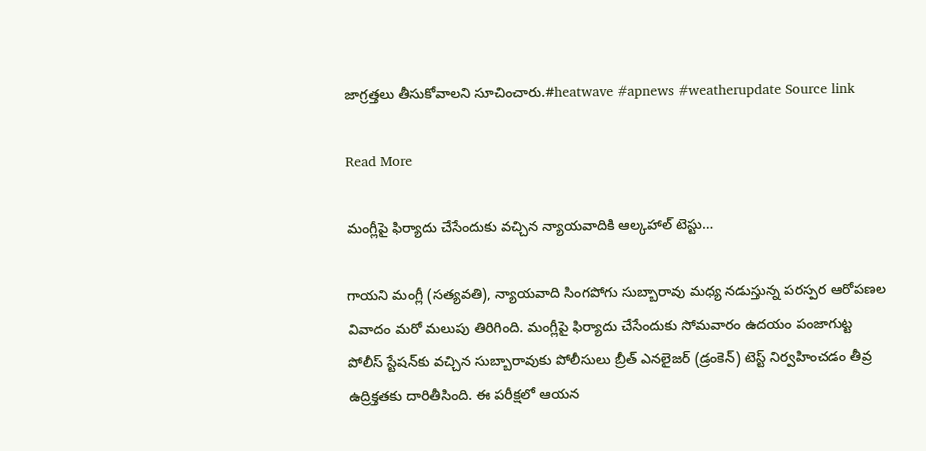జాగ్రత్తలు తీసుకోవాలని సూచించారు.#heatwave #apnews #weatherupdate Source link

Read More

మంగ్లీపై ఫిర్యాదు చేసేందుకు వచ్చిన న్యాయవాదికి ఆల్కహాల్ టెస్టు…

గాయని మంగ్లీ (సత్యవతి), న్యాయవాది సింగపోగు సుబ్బారావు మధ్య నడుస్తున్న పరస్పర ఆరోపణల వివాదం మరో మలుపు తిరిగింది. మంగ్లీపై ఫిర్యాదు చేసేందుకు సోమవారం ఉదయం పంజాగుట్ట పోలీస్ స్టేషన్‌కు వచ్చిన సుబ్బారావుకు పోలీసులు బ్రీత్ ఎనలైజర్ (డ్రంకెన్) టెస్ట్ నిర్వహించడం తీవ్ర ఉద్రిక్తతకు దారితీసింది. ఈ పరీక్షలో ఆయన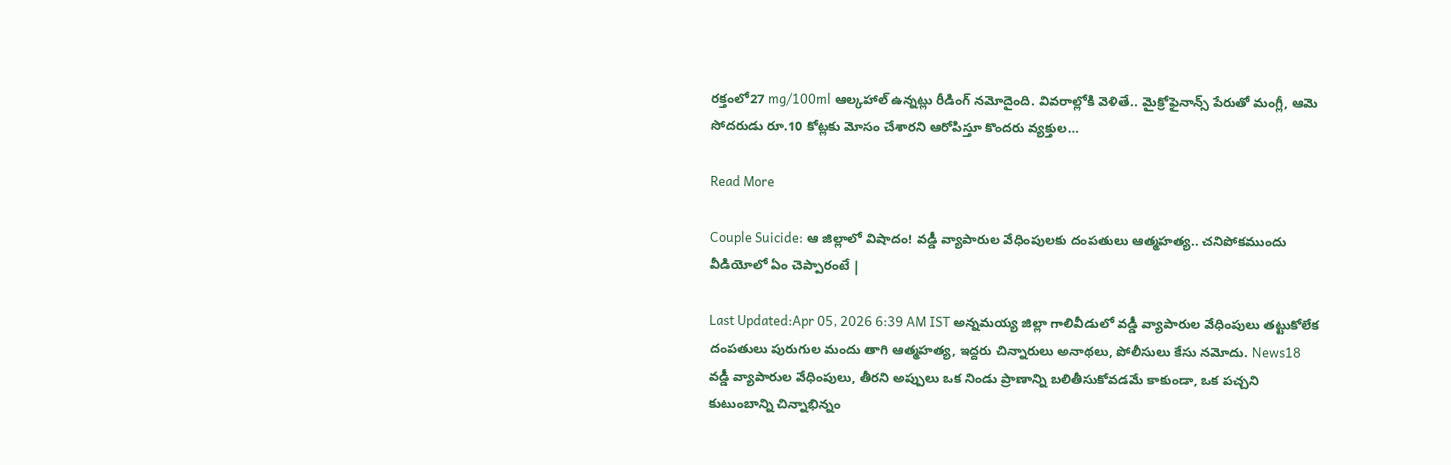రక్తంలో27 mg/100ml ఆల్కహాల్ ఉన్నట్లు రీడింగ్ నమోదైంది. వివరాల్లోకి వెళితే.. మైక్రోఫైనాన్స్ పేరుతో మంగ్లీ, ఆమె సోదరుడు రూ.10 కోట్లకు మోసం చేశారని ఆరోపిస్తూ కొందరు వ్యక్తుల…

Read More

Couple Suicide: ఆ జిల్లాలో విషాదం! వడ్డీ వ్యాపారుల వేధింపులకు దంపతులు ఆత్మహత్య.. చనిపోకముందు వీడియోలో ఏం చెప్పారంటే |

Last Updated:Apr 05, 2026 6:39 AM IST అన్నమయ్య జిల్లా గాలివీడులో వడ్డీ వ్యాపారుల వేధింపులు తట్టుకోలేక దంపతులు పురుగుల మందు తాగి ఆత్మహత్య, ఇద్దరు చిన్నారులు అనాథలు, పోలీసులు కేసు నమోదు. News18 వడ్డీ వ్యాపారుల వేధింపులు, తీరని అప్పులు ఒక నిండు ప్రాణాన్ని బలితీసుకోవడమే కాకుండా, ఒక పచ్చని కుటుంబాన్ని చిన్నాభిన్నం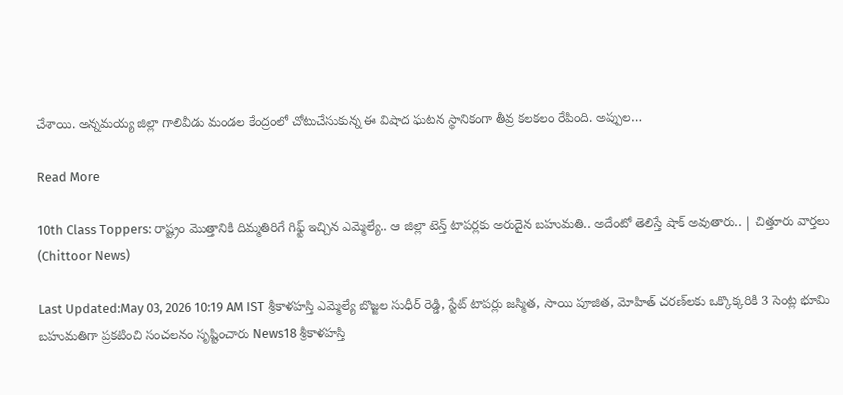చేశాయి. అన్నమయ్య జిల్లా గాలివీడు మండల కేంద్రంలో చోటుచేసుకున్న ఈ విషాద ఘటన స్థానికంగా తీవ్ర కలకలం రేపింది. అప్పుల…

Read More

10th Class Toppers: రాష్ట్రం మొత్తానికి దిమ్మతిరిగే గిఫ్ట్ ఇచ్చిన ఎమ్మెల్యే.. ఆ జిల్లా టెన్త్ టాపర్లకు అరుదైన బహుమతి.. అదేంటో తెలిస్తే షాక్ అవుతారు.. | చిత్తూరు వార్తలు (Chittoor News)

Last Updated:May 03, 2026 10:19 AM IST శ్రీకాళహస్తి ఎమ్మెల్యే బొజ్జల సుధీర్ రెడ్డి, స్టేట్ టాపర్లు జస్మిత, సాయి పూజిత, మోహిత్ చరణ్‌లకు ఒక్కొక్కరికి 3 సెంట్ల భూమి బహుమతిగా ప్రకటించి సంచలనం సృష్టించారు News18 శ్రీకాళహస్తి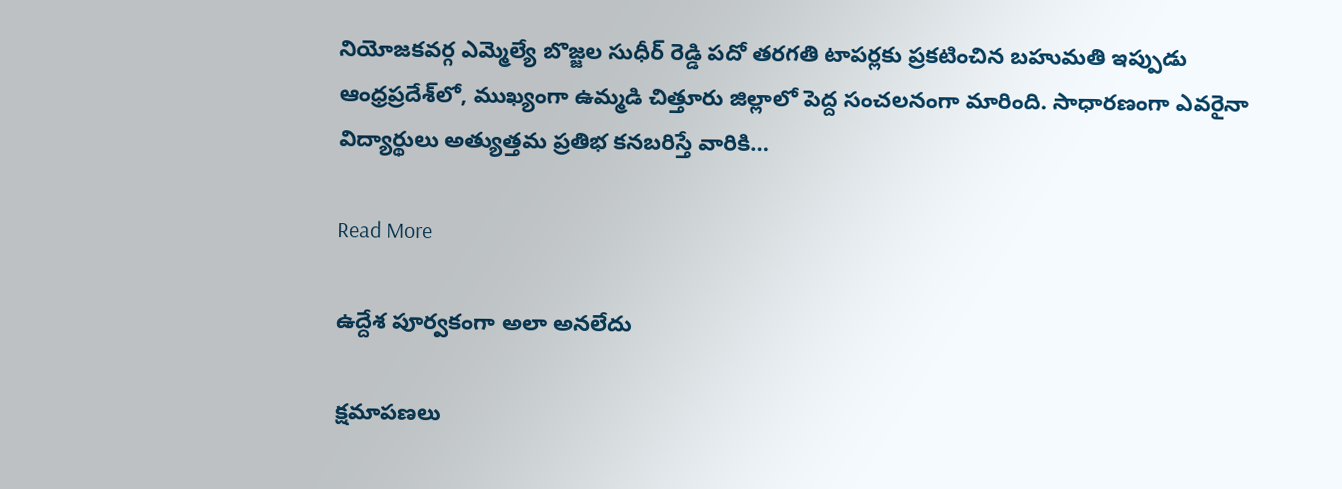నియోజకవర్గ ఎమ్మెల్యే బొజ్జల సుధీర్ రెడ్డి పదో తరగతి టాపర్లకు ప్రకటించిన బహుమతి ఇప్పుడు ఆంధ్రప్రదేశ్‌లో, ముఖ్యంగా ఉమ్మడి చిత్తూరు జిల్లాలో పెద్ద సంచలనంగా మారింది. సాధారణంగా ఎవరైనా విద్యార్థులు అత్యుత్తమ ప్రతిభ కనబరిస్తే వారికి…

Read More

ఉద్దేశ పూర్వకంగా అలా అనలేదు

క్షమాపణలు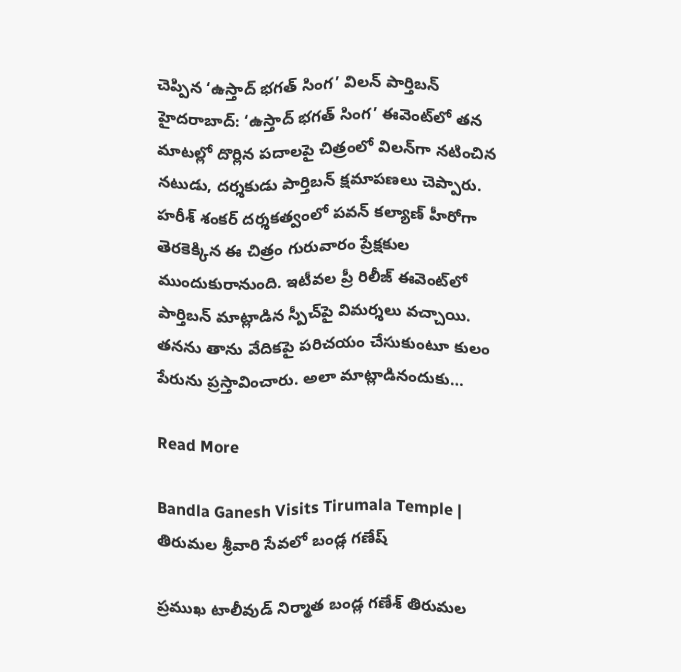చెప్పిన ‘ఉస్తాద్ భగత్ సింగ’ విలన్ పార్తిబన్ హైదరాబాద్: ‘ఉస్తాద్ భగత్ సింగ’ ఈవెంట్‌లో తన మాటల్లో దొర్లిన పదాలపై చిత్రంలో విలన్‌గా నటించిన నటుడు, దర్శకుడు పార్తిబన్ క్షమాపణలు చెప్పారు. హరీశ్ శంకర్ దర్శకత్వంలో పవన్ కల్యాణ్ హీరోగా తెరకెక్కిన ఈ చిత్రం గురువారం ప్రేక్షకుల ముందుకురానుంది. ఇటీవల ప్రీ రిలీజ్ ఈవెంట్‌లో పార్తిబన్ మాట్లాడిన స్పీచ్‌పై విమర్శలు వచ్చాయి. తనను తాను వేదికపై పరిచయం చేసుకుంటూ కులం పేరును ప్రస్తావించారు. అలా మాట్లాడినందుకు…

Read More

Bandla Ganesh Visits Tirumala Temple | తిరుమల శ్రీవారి సేవలో బండ్ల గణేష్

ప్రముఖ టాలీవుడ్ నిర్మాత బండ్ల గణేశ్ తిరుమల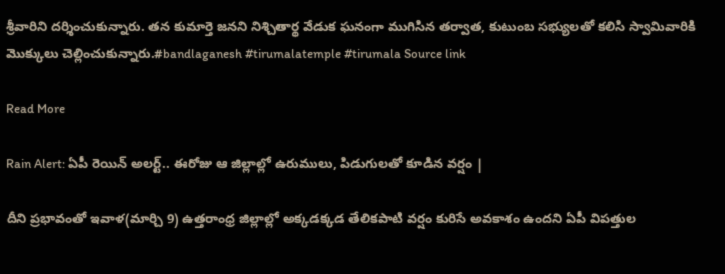శ్రీవారిని దర్శించుకున్నారు. తన కుమార్తె జనని నిశ్చితార్థ వేడుక ఘనంగా ముగిసిన తర్వాత, కుటుంబ సభ్యులతో కలిసి స్వామివారికి మొక్కులు చెల్లించుకున్నారు.#bandlaganesh #tirumalatemple #tirumala Source link

Read More

Rain Alert: ఏపీ రెయిన్ అలర్ట్.. ఈరోజు ఆ జిల్లాల్లో ఉరుములు, పిడుగులతో కూడిన వర్షం |

దీని ప్రభావంతో ఇవాళ(మార్చి 9) ఉత్తరాంధ్ర జిల్లాల్లో అక్కడక్కడ తేలికపాటి వర్షం కురిసే అవకాశం ఉందని ఏపీ విపత్తుల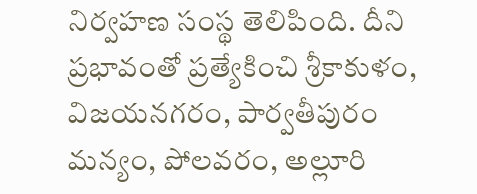నిర్వహణ సంస్థ తెలిపింది. దీని ప్రభావంతో ప్రత్యేకించి శ్రీకాకుళం, విజయనగరం, పార్వతీపురం మన్యం, పోలవరం, అల్లూరి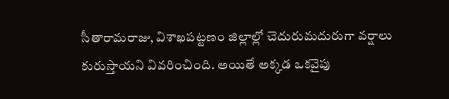సీతారామరాజు, విశాఖపట్టణం జిల్లాల్లో చెదురుమదురుగా వర్షాలు కురుస్తాయని వివరించింది. అయితే అక్కడ ఒకవైపు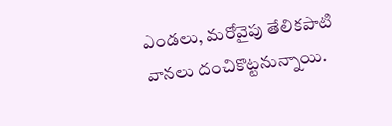ఎండలు, మరోవైపు తేలికపాటి వానలు దంచికొట్టనున్నాయి.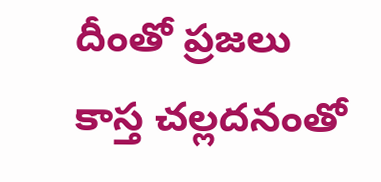దీంతో ప్రజలు కాస్త చల్లదనంతో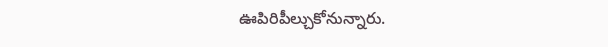ఊపిరిపీల్చుకోనున్నారు.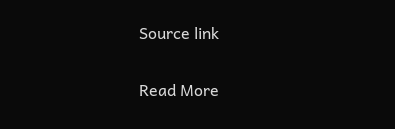Source link

Read More